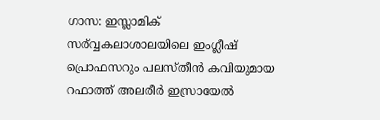ഗാസ: ഇസ്ലാമിക് സര്വ്വകലാശാലയിലെ ഇംഗ്ലീഷ് പ്രൊഫസറും പലസ്തീൻ കവിയുമായ റഫാത്ത് അലരീർ ഇസ്രായേൽ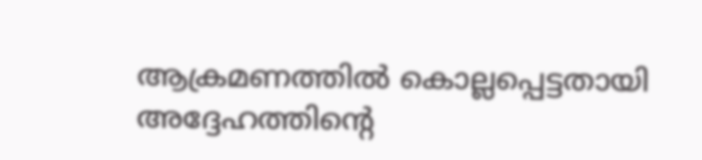ആക്രമണത്തിൽ കൊല്ലപ്പെട്ടതായി അദ്ദേഹത്തിന്റെ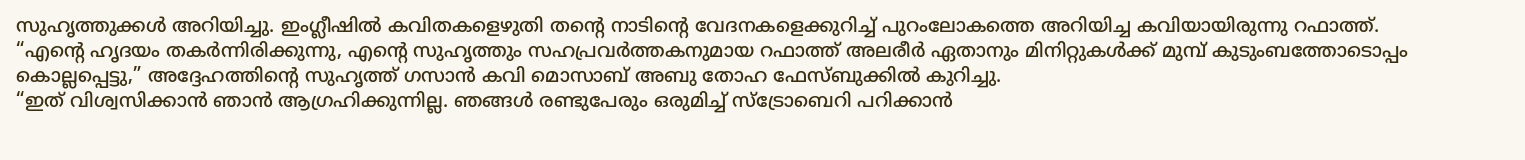സുഹൃത്തുക്കൾ അറിയിച്ചു. ഇംഗ്ലീഷിൽ കവിതകളെഴുതി തന്റെ നാടിന്റെ വേദനകളെക്കുറിച്ച് പുറംലോകത്തെ അറിയിച്ച കവിയായിരുന്നു റഫാത്ത്.
“എന്റെ ഹൃദയം തകർന്നിരിക്കുന്നു, എന്റെ സുഹൃത്തും സഹപ്രവർത്തകനുമായ റഫാത്ത് അലരീർ ഏതാനും മിനിറ്റുകൾക്ക് മുമ്പ് കുടുംബത്തോടൊപ്പം കൊല്ലപ്പെട്ടു,” അദ്ദേഹത്തിന്റെ സുഹൃത്ത് ഗസാൻ കവി മൊസാബ് അബു തോഹ ഫേസ്ബുക്കിൽ കുറിച്ചു.
“ഇത് വിശ്വസിക്കാൻ ഞാൻ ആഗ്രഹിക്കുന്നില്ല. ഞങ്ങൾ രണ്ടുപേരും ഒരുമിച്ച് സ്ട്രോബെറി പറിക്കാൻ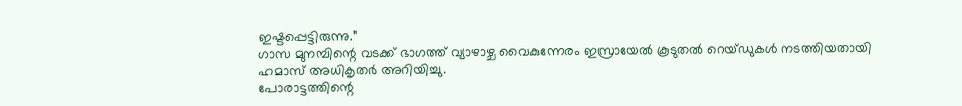ഇഷ്ടപ്പെട്ടിരുന്നു.”
ഗാസ മുനമ്പിന്റെ വടക്ക് ഭാഗത്ത് വ്യാഴാഴ്ച വൈകുന്നേരം ഇസ്രായേൽ കൂടുതൽ റെയ്ഡുകൾ നടത്തിയതായി ഹമാസ് അധികൃതർ അറിയിച്ചു.
പോരാട്ടത്തിന്റെ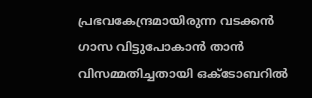പ്രഭവകേന്ദ്രമായിരുന്ന വടക്കൻ ഗാസ വിട്ടുപോകാൻ താൻ വിസമ്മതിച്ചതായി ഒക്ടോബറിൽ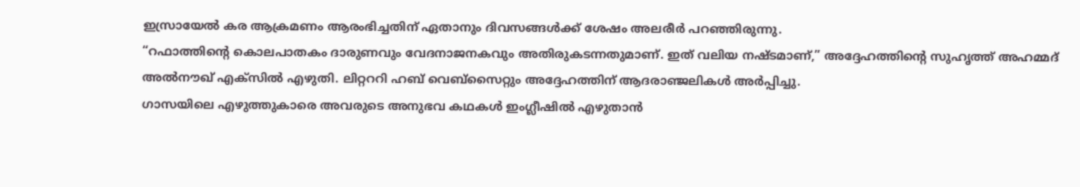ഇസ്രായേൽ കര ആക്രമണം ആരംഭിച്ചതിന് ഏതാനും ദിവസങ്ങൾക്ക് ശേഷം അലരീർ പറഞ്ഞിരുന്നു.
“റഫാത്തിന്റെ കൊലപാതകം ദാരുണവും വേദനാജനകവും അതിരുകടന്നതുമാണ്. ഇത് വലിയ നഷ്ടമാണ്,” അദ്ദേഹത്തിന്റെ സുഹൃത്ത് അഹമ്മദ് അൽനൗഖ് എക്സിൽ എഴുതി. ലിറ്റററി ഹബ് വെബ്സൈറ്റും അദ്ദേഹത്തിന് ആദരാഞ്ജലികൾ അർപ്പിച്ചു.
ഗാസയിലെ എഴുത്തുകാരെ അവരുടെ അനുഭവ കഥകൾ ഇംഗ്ലീഷിൽ എഴുതാൻ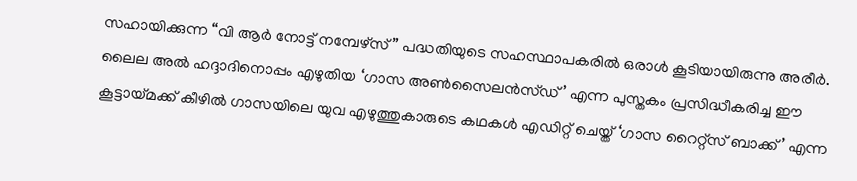സഹായിക്കുന്ന “വി ആർ നോട്ട് നമ്പേഴ്സ്” പദ്ധതിയുടെ സഹസ്ഥാപകരിൽ ഒരാൾ കൂടിയായിരുന്നു അരീർ. ലൈല അൽ ഹദ്ദാദിനൊപ്പം എഴുതിയ ‘ഗാസ അൺസൈലൻസ്ഡ്’ എന്ന പുസ്തകം പ്രസിദ്ധീകരിച്ച ഈ കൂട്ടായ്മക്ക് കീഴിൽ ഗാസയിലെ യുവ എഴുത്തുകാരുടെ കഥകൾ എഡിറ്റ് ചെയ്ത് ‘ഗാസ റൈറ്റ്സ് ബാക്ക്’ എന്ന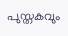പുസ്തകവും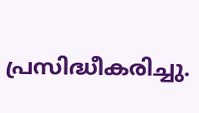പ്രസിദ്ധീകരിച്ചു.